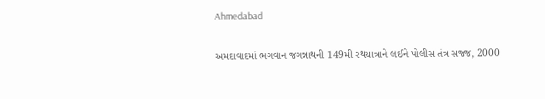Ahmedabad

અમદાવાદમાં ભગવાન જગન્નાથની 149મી રથયાત્રાને લઈને પોલીસ તંત્ર સજ્જ, 2000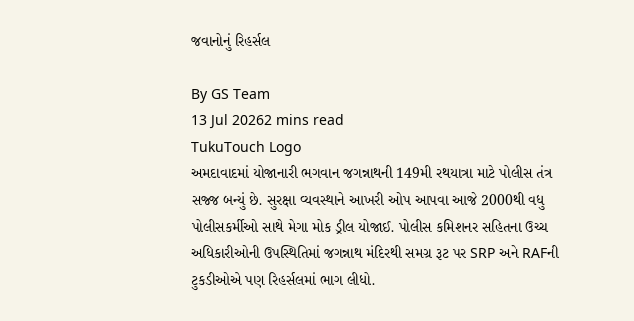જવાનોનું રિહર્સલ

By GS Team
13 Jul 20262 mins read
TukuTouch Logo
અમદાવાદમાં યોજાનારી ભગવાન જગન્નાથની 149મી રથયાત્રા માટે પોલીસ તંત્ર સજ્જ બન્યું છે. સુરક્ષા વ્યવસ્થાને આખરી ઓપ આપવા આજે 2000થી વધુ પોલીસકર્મીઓ સાથે મેગા મોક ડ્રીલ યોજાઈ. પોલીસ કમિશનર સહિતના ઉચ્ચ અધિકારીઓની ઉપસ્થિતિમાં જગન્નાથ મંદિરથી સમગ્ર રૂટ પર SRP અને RAFની ટુકડીઓએ પણ રિહર્સલમાં ભાગ લીધો.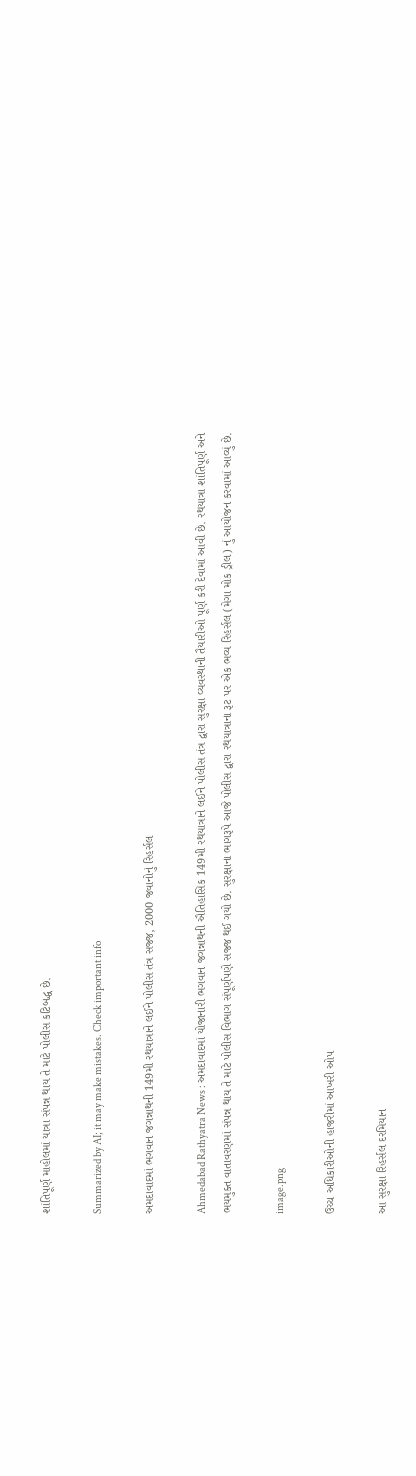શાંતિપૂર્ણ માહોલમાં યાત્રા સંપન્ન થાય તે માટે પોલીસ કટિબદ્ધ છે.

Summarized by AI; it may make mistakes. Check important info

અમદાવાદમાં ભગવાન જગન્નાથની 149મી રથયાત્રાને લઈને પોલીસ તંત્ર સજ્જ, 2000 જવાનોનું રિહર્સલ

Ahmedabad Rathyatra News : અમદાવાદમાં યોજાનારી ભગવાન જગન્નાથની ઐતિહાસિક 149મી રથયાત્રાને લઈને પોલીસ તંત્ર દ્વારા સુરક્ષા વ્યવસ્થાની તૈયારીઓ પૂર્ણ કરી દેવામાં આવી છે. રથયાત્રા શાંતિપૂર્ણ અને ભયમુક્ત વાતાવરણમાં સંપન્ન થાય તે માટે પોલીસ વિભાગ સંપૂર્ણપણે સજ્જ થઈ ગયો છે. સુરક્ષાના ભાગરૂપે આજે પોલીસ દ્વારા રથયાત્રાના રૂટ પર એક ભવ્ય રિહર્સલ (મેગા મોક ડ્રીલ) નું આયોજન કરવામાં આવ્યું છે.

image.png

ઉચ્ચ અધિકારીઓની હાજરીમાં આખરી ઓપ

આ સુરક્ષા રિહર્સલ દરમિયાન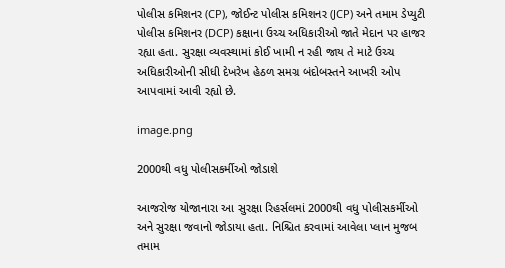પોલીસ કમિશનર (CP), જોઈન્ટ પોલીસ કમિશનર (JCP) અને તમામ ડેપ્યુટી પોલીસ કમિશનર (DCP) કક્ષાના ઉચ્ચ અધિકારીઓ જાતે મેદાન પર હાજર રહ્યા હતા. સુરક્ષા વ્યવસ્થામાં કોઈ ખામી ન રહી જાય તે માટે ઉચ્ચ અધિકારીઓની સીધી દેખરેખ હેઠળ સમગ્ર બંદોબસ્તને આખરી ઓપ આપવામાં આવી રહ્યો છે.

image.png

2000થી વધુ પોલીસકર્મીઓ જોડાશે

આજરોજ યોજાનારા આ સુરક્ષા રિહર્સલમાં 2000થી વધુ પોલીસકર્મીઓ અને સુરક્ષા જવાનો જોડાયા હતા. નિશ્ચિત કરવામાં આવેલા પ્લાન મુજબ તમામ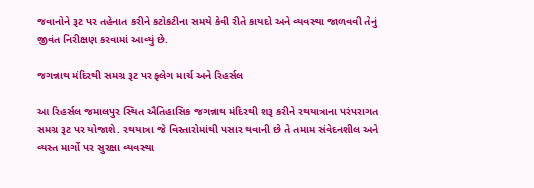જવાનોને રૂટ પર તહેનાત કરીને કટોકટીના સમયે કેવી રીતે કાયદો અને વ્યવસ્થા જાળવવી તેનું જીવંત નિરીક્ષણ કરવામાં આવ્યું છે.

જગન્નાથ મંદિરથી સમગ્ર રૂટ પર ફ્લેગ માર્ચ અને રિહર્સલ

આ રિહર્સલ જમાલપુર સ્થિત ઐતિહાસિક જગન્નાથ મંદિરથી શરૂ કરીને રથયાત્રાના પરંપરાગત સમગ્ર રૂટ પર યોજાશે. રથયાત્રા જે વિસ્તારોમાંથી પસાર થવાની છે તે તમામ સંવેદનશીલ અને વ્યસ્ત માર્ગો પર સુરક્ષા વ્યવસ્થા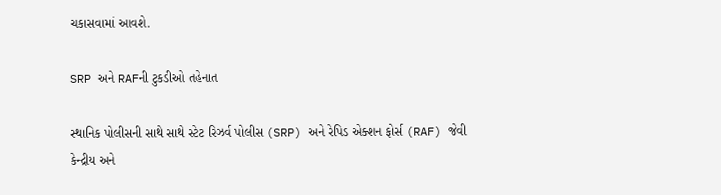ચકાસવામાં આવશે.

SRP અને RAFની ટુકડીઓ તહેનાત

સ્થાનિક પોલીસની સાથે સાથે સ્ટેટ રિઝર્વ પોલીસ (SRP) અને રેપિડ એક્શન ફોર્સ (RAF) જેવી કેન્દ્રીય અને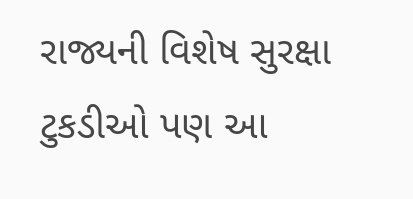રાજ્યની વિશેષ સુરક્ષા ટુકડીઓ પણ આ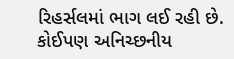રિહર્સલમાં ભાગ લઈ રહી છે. કોઈપણ અનિચ્છનીય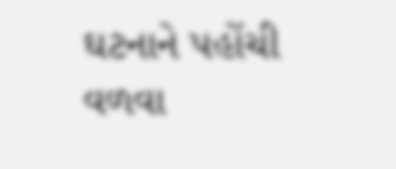ઘટનાને પહોંચી વળવા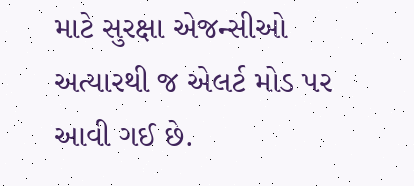માટે સુરક્ષા એજન્સીઓ અત્યારથી જ એલર્ટ મોડ પર આવી ગઈ છે.